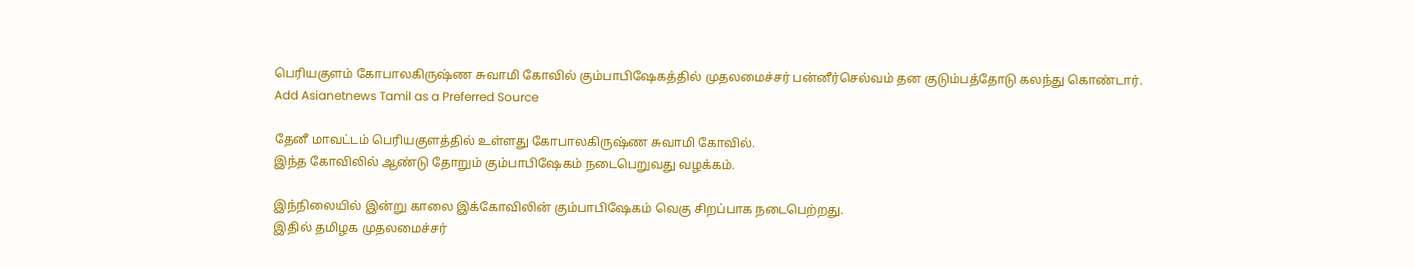பெரியகுளம் கோபாலகிருஷ்ண சுவாமி கோவில் கும்பாபிஷேகத்தில் முதலமைச்சர் பன்னீர்செல்வம் தன குடும்பத்தோடு கலந்து கொண்டார்.
Add Asianetnews Tamil as a Preferred Source

தேனீ மாவட்டம் பெரியகுளத்தில் உள்ளது கோபாலகிருஷ்ண சுவாமி கோவில்.
இந்த கோவிலில் ஆண்டு தோறும் கும்பாபிஷேகம் நடைபெறுவது வழக்கம்.

இந்நிலையில் இன்று காலை இக்கோவிலின் கும்பாபிஷேகம் வெகு சிறப்பாக நடைபெற்றது.
இதில் தமிழக முதலமைச்சர்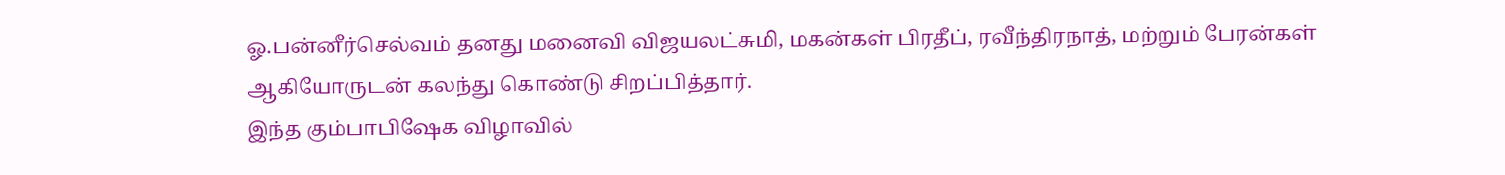ஓ.பன்னீர்செல்வம் தனது மனைவி விஜயலட்சுமி, மகன்கள் பிரதீப், ரவீந்திரநாத், மற்றும் பேரன்கள் ஆகியோருடன் கலந்து கொண்டு சிறப்பித்தார்.
இந்த கும்பாபிஷேக விழாவில்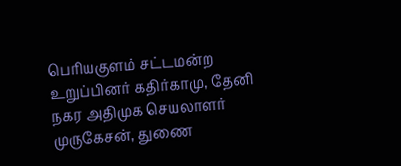பெரியகுளம் சட்டமன்ற உறுப்பினர் கதிர்காமு, தேனி நகர அதிமுக செயலாளர் முருகேசன், துணை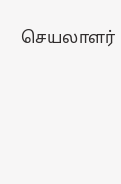செயலாளர்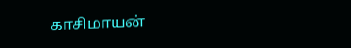காசிமாயன்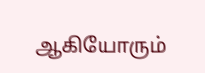ஆகியோரும்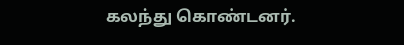கலந்து கொண்டனர்.